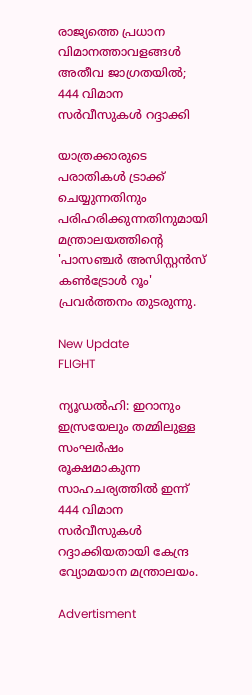രാജ്യത്തെ പ്രധാന വിമാനത്താവളങ്ങള്‍ അതീവ ജാഗ്രതയില്‍; 444 വിമാന സര്‍വീസുകള്‍ റദ്ദാക്കി

യാത്രക്കാരുടെ പരാതികള്‍ ട്രാക്ക് ചെയ്യുന്നതിനും പരിഹരിക്കുന്നതിനുമായി മന്ത്രാലയത്തിന്റെ 'പാസഞ്ചര്‍ അസിസ്റ്റന്‍സ് കണ്‍ട്രോള്‍ റൂം' പ്രവര്‍ത്തനം തുടരുന്നു.

New Update
FLIGHT

ന്യൂഡല്‍ഹി: ഇറാനും ഇസ്രയേലും തമ്മിലുള്ള സംഘര്‍ഷം രൂക്ഷമാകുന്ന സാഹചര്യത്തില്‍ ഇന്ന് 444 വിമാന സര്‍വീസുകള്‍ റദ്ദാക്കിയതായി കേന്ദ്ര വ്യോമയാന മന്ത്രാലയം.

Advertisment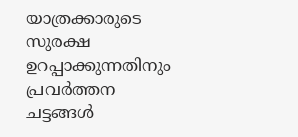യാത്രക്കാരുടെ സുരക്ഷ ഉറപ്പാക്കുന്നതിനും പ്രവര്‍ത്തന ചട്ടങ്ങള്‍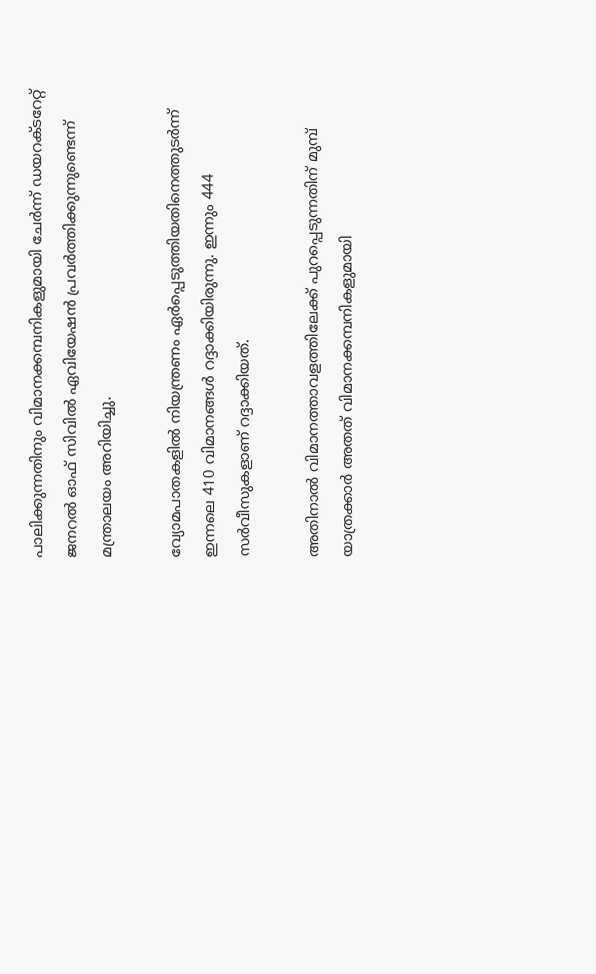പാലിക്കുന്നതിനും വിമാനക്കമ്പനികളുമായി ചേര്‍ന്ന് ഡയറക്ടറേറ്റ് ജനറല്‍ ഓഫ് സിവില്‍ ഏവിയേഷന്‍ പ്രവര്‍ത്തിക്കുന്നുണ്ടെന്ന് മന്ത്രാലയം അറിയിച്ചു.

വ്യോമപാതകളില്‍ നിയന്ത്രണം ഏര്‍പ്പെടുത്തിയതിനെത്തുടര്‍ന്ന് ഇന്നലെ 410 വിമാനങ്ങള്‍ റദ്ദാക്കിയിരുന്നു. ഇന്നും 444 സര്‍വീസുകളാണ് റദ്ദാക്കിയത്.

അതിനാല്‍ വിമാനത്താവളത്തിലേക്ക് പുറപ്പെടുന്നതിന് മുമ്പ് യാത്രക്കാര്‍ അതത് വിമാനക്കമ്പനികളുമായി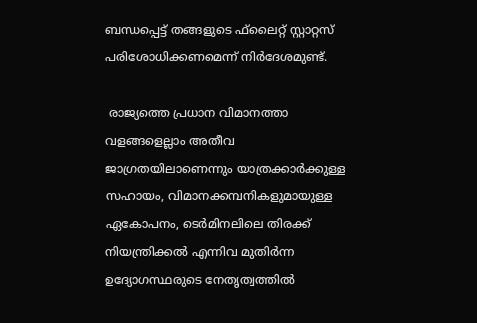ബന്ധപ്പെട്ട് തങ്ങളുടെ ഫ്‌ലൈറ്റ് സ്റ്റാറ്റസ് പരിശോധിക്കണമെന്ന് നിര്‍ദേശമുണ്ട്.

 രാജ്യത്തെ പ്രധാന വിമാനത്താ വളങ്ങളെല്ലാം അതീവ ജാഗ്രതയിലാണെന്നും യാത്രക്കാര്‍ക്കുള്ള സഹായം, വിമാനക്കമ്പനികളുമായുള്ള ഏകോപനം, ടെര്‍മിനലിലെ തിരക്ക് നിയന്ത്രിക്കല്‍ എന്നിവ മുതിര്‍ന്ന ഉദ്യോഗസ്ഥരുടെ നേതൃത്വത്തില്‍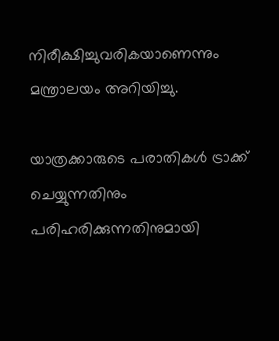നിരീക്ഷിച്ചുവരികയാണെന്നും മന്ത്രാലയം അറിയിച്ചു.

യാത്രക്കാരുടെ പരാതികള്‍ ട്രാക്ക് ചെയ്യുന്നതിനും പരിഹരിക്കുന്നതിനുമായി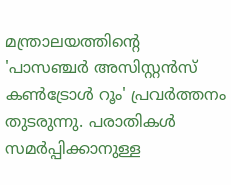മന്ത്രാലയത്തിന്റെ 'പാസഞ്ചര്‍ അസിസ്റ്റന്‍സ് കണ്‍ട്രോള്‍ റൂം' പ്രവര്‍ത്തനം തുടരുന്നു. പരാതികള്‍ സമര്‍പ്പിക്കാനുള്ള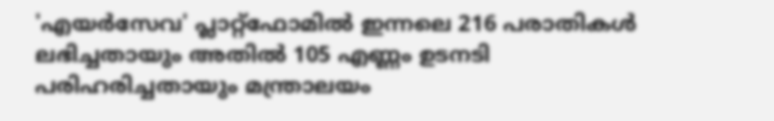'എയര്‍സേവ' പ്ലാറ്റ്ഫോമില്‍ ഇന്നലെ 216 പരാതികള്‍ ലഭിച്ചതായും അതില്‍ 105 എണ്ണം ഉടനടി പരിഹരിച്ചതായും മന്ത്രാലയം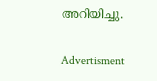അറിയിച്ചു.

Advertisment